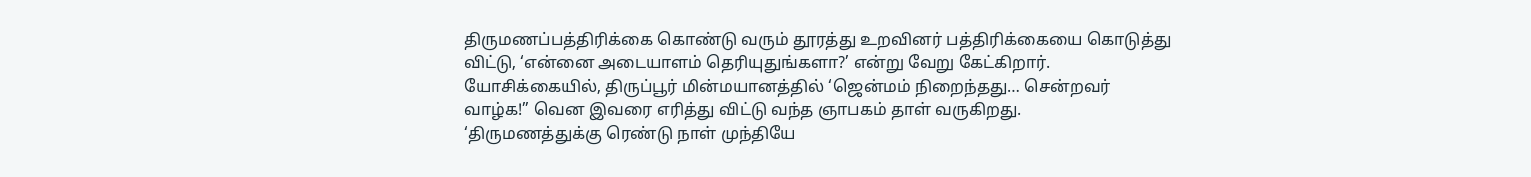திருமணப்பத்திரிக்கை கொண்டு வரும் தூரத்து உறவினர் பத்திரிக்கையை கொடுத்து
விட்டு, ‘என்னை அடையாளம் தெரியுதுங்களா?’ என்று வேறு கேட்கிறார்.
யோசிக்கையில், திருப்பூர் மின்மயானத்தில் ‘ஜென்மம் நிறைந்தது… சென்றவர்
வாழ்க!” வென இவரை எரித்து விட்டு வந்த ஞாபகம் தாள் வருகிறது.
‘திருமணத்துக்கு ரெண்டு நாள் முந்தியே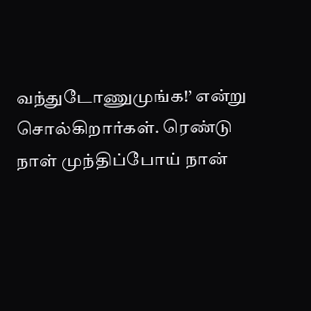வந்துடோணுமுங்க!’ என்று
சொல்கிறார்கள். ரெண்டு நாள் முந்திப்போய் நான்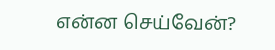என்ன செய்வேன்?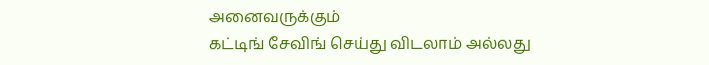அனைவருக்கும்
கட்டிங் சேவிங் செய்து விடலாம் அல்லது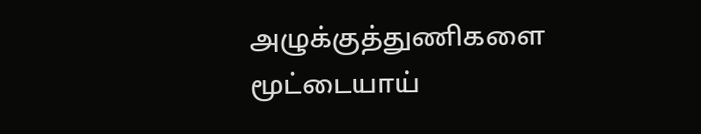அழுக்குத்துணிகளை மூட்டையாய்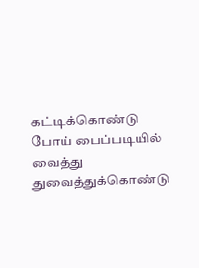கட்டிக்கொண்டு போய் பைப்படியில் வைத்து துவைத்துக்கொண்டு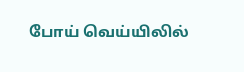போய் வெய்யிலில்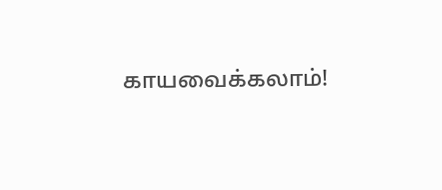காயவைக்கலாம்!